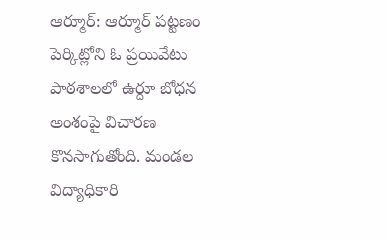ఆర్మూర్: ఆర్మూర్ పట్టణం పెర్కిట్లోని ఓ ప్రయివేటు పాఠశాలలో ఉర్దూ బోధన అంశంపై విచారణ కొనసాగుతోంది. మండల విద్యాధికారి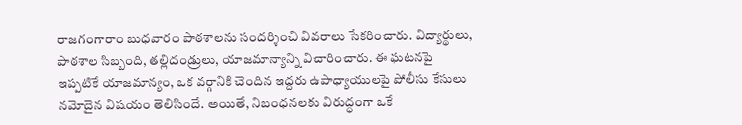రాజగంగారాం బుధవారం పాఠశాలను సందర్శించి వివరాలు సేకరించారు. విద్యార్థులు, పాఠశాల సిబ్బంది, తల్లిదండ్రులు, యాజమాన్యాన్ని విచారించారు. ఈ ఘటనపై ఇప్పటికే యాజమాన్యం, ఒక వర్గానికి చెందిన ఇద్దరు ఉపాధ్యాయులపై పోలీసు కేసులు నమోదైన విషయం తెలిసిందే. అయితే, నిబంధనలకు విరుద్ధంగా ఒకే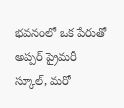భవనంలో ఒక పేరుతో అప్పర్ ప్రైమరీ స్కూల్, మరో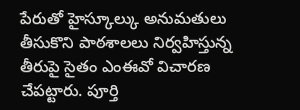పేరుతో హైస్కూల్కు అనుమతులు తీసుకొని పాఠశాలలు నిర్వహిస్తున్న తీరుపై సైతం ఎంఈవో విచారణ చేపట్టారు. పూర్తి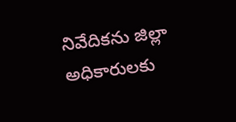నివేదికను జిల్లా అధికారులకు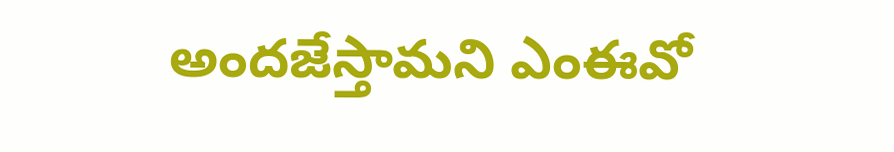అందజేస్తామని ఎంఈవో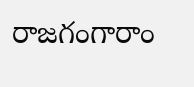రాజగంగారాం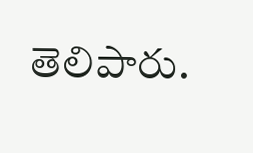తెలిపారు.